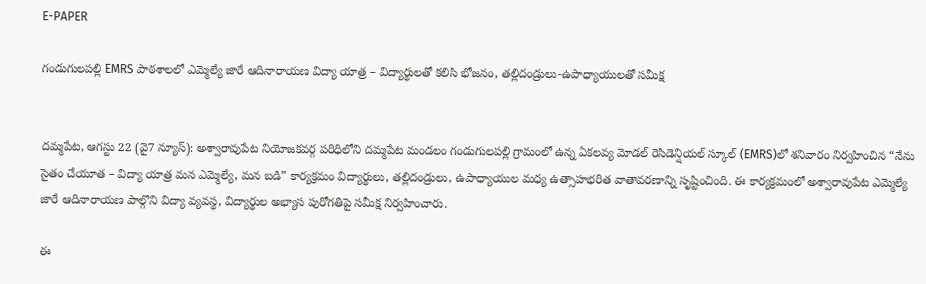E-PAPER

గండుగులపల్లి EMRS పాఠశాలలో ఎమ్మెల్యే జారే ఆదినారాయణ విద్యా యాత్ర – విద్యార్థులతో కలిసి భోజనం, తల్లిదండ్రులు-ఉపాధ్యాయులతో సమీక్ష


దమ్మపేట, ఆగస్టు 22 (వై7 న్యూస్): అశ్వారావుపేట నియోజకవర్గ పరిధిలోని దమ్మపేట మండలం గండుగులపల్లి గ్రామంలో ఉన్న ఏకలవ్య మోడల్ రెసిడెన్షియల్ స్కూల్ (EMRS)లో శనివారం నిర్వహించిన “నేను సైతం చేయూత – విద్యా యాత్ర మన ఎమ్మెల్యే, మన బడి” కార్యక్రమం విద్యార్థులు, తల్లిదండ్రులు, ఉపాధ్యాయుల మధ్య ఉత్సాహభరిత వాతావరణాన్ని సృష్టించింది. ఈ కార్యక్రమంలో అశ్వారావుపేట ఎమ్మెల్యే జారే ఆదినారాయణ పాల్గొని విద్యా వ్యవస్థ, విద్యార్థుల అభ్యాస పురోగతిపై సమీక్ష నిర్వహించారు.

ఈ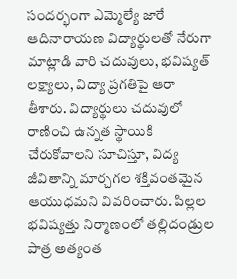సందర్భంగా ఎమ్మెల్యే జారే ఆదినారాయణ విద్యార్థులతో నేరుగా మాట్లాడి వారి చదువులు, భవిష్యత్ లక్ష్యాలు, విద్యా ప్రగతిపై ఆరా తీశారు. విద్యార్థులు చదువులో రాణించి ఉన్నత స్థాయికి చేరుకోవాలని సూచిస్తూ, విద్య జీవితాన్ని మార్చగల శక్తివంతమైన ఆయుధమని వివరించారు. పిల్లల భవిష్యత్తు నిర్మాణంలో తల్లిదండ్రుల పాత్ర అత్యంత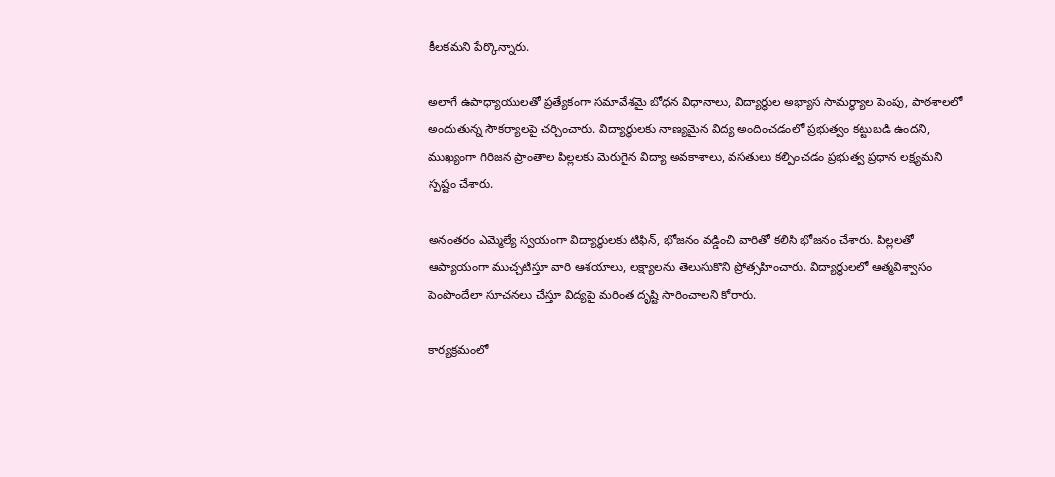కీలకమని పేర్కొన్నారు.

అలాగే ఉపాధ్యాయులతో ప్రత్యేకంగా సమావేశమై బోధన విధానాలు, విద్యార్థుల అభ్యాస సామర్థ్యాల పెంపు, పాఠశాలలో అందుతున్న సౌకర్యాలపై చర్చించారు. విద్యార్థులకు నాణ్యమైన విద్య అందించడంలో ప్రభుత్వం కట్టుబడి ఉందని, ముఖ్యంగా గిరిజన ప్రాంతాల పిల్లలకు మెరుగైన విద్యా అవకాశాలు, వసతులు కల్పించడం ప్రభుత్వ ప్రధాన లక్ష్యమని స్పష్టం చేశారు.

అనంతరం ఎమ్మెల్యే స్వయంగా విద్యార్థులకు టిఫిన్, భోజనం వడ్డించి వారితో కలిసి భోజనం చేశారు. పిల్లలతో ఆప్యాయంగా ముచ్చటిస్తూ వారి ఆశయాలు, లక్ష్యాలను తెలుసుకొని ప్రోత్సహించారు. విద్యార్థులలో ఆత్మవిశ్వాసం పెంపొందేలా సూచనలు చేస్తూ విద్యపై మరింత దృష్టి సారించాలని కోరారు.

కార్యక్రమంలో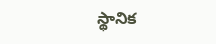స్థానిక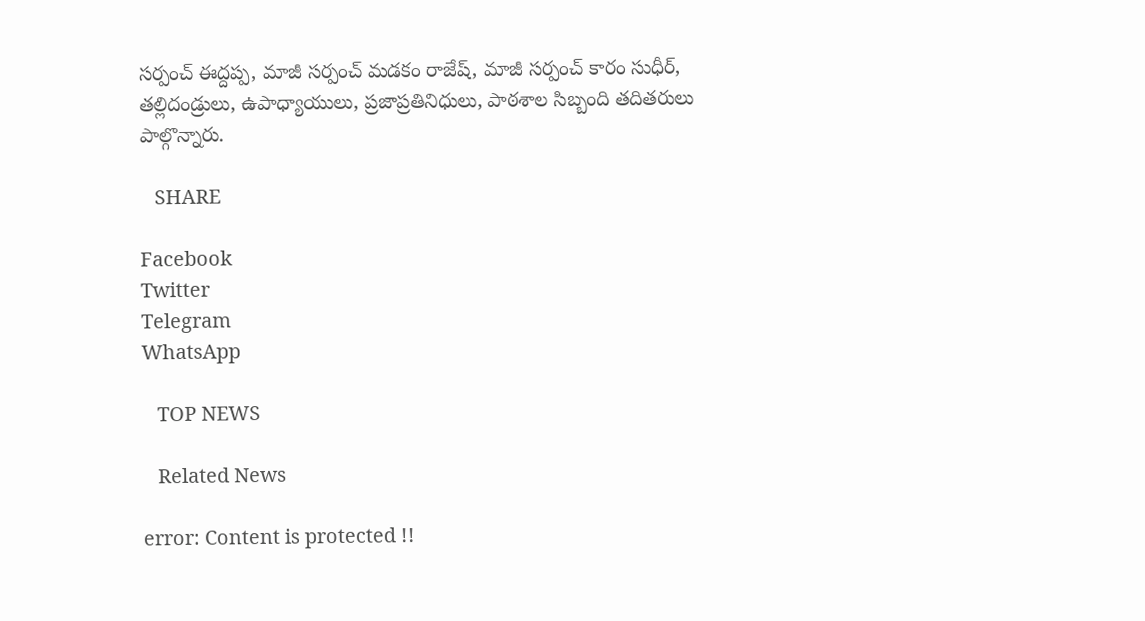సర్పంచ్ ఈద్దప్ప, మాజీ సర్పంచ్ మడకం రాజేష్, మాజీ సర్పంచ్ కారం సుధీర్, తల్లిదండ్రులు, ఉపాధ్యాయులు, ప్రజాప్రతినిధులు, పాఠశాల సిబ్బంది తదితరులు పాల్గొన్నారు.

   SHARE

Facebook
Twitter
Telegram
WhatsApp

   TOP NEWS

   Related News

error: Content is protected !!